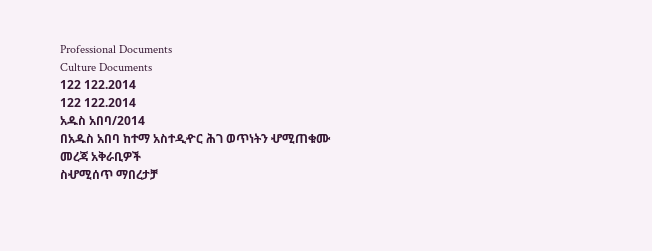Professional Documents
Culture Documents
122 122.2014
122 122.2014
አዱስ አበባ/2014
በአዱስ አበባ ከተማ አስተዲዯር ሕገ ወጥነትን ሇሚጠቁሙ መረጃ አቅራቢዎች
ስሇሚሰጥ ማበረታቻ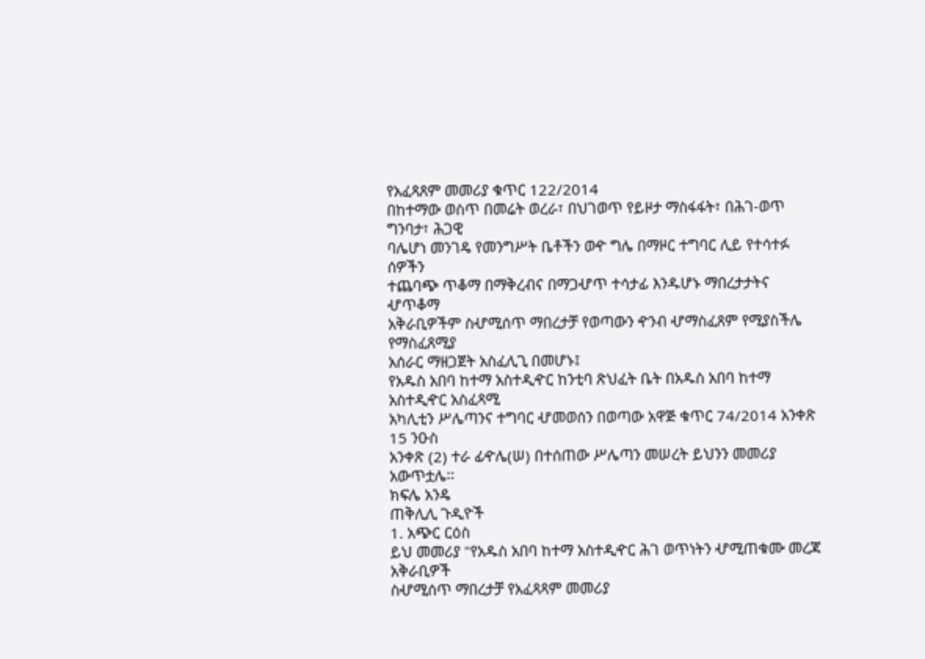የአፈጻጸም መመሪያ ቁጥር 122/2014
በከተማው ወስጥ በመሬት ወረራ፣ በህገወጥ የይዞታ ማስፋፋት፣ በሕገ-ወጥ ግንባታ፣ ሕጋዊ
ባሌሆነ መንገዴ የመንግሥት ቤቶችን ወዯ ግሌ በማዞር ተግባር ሊይ የተሳተፉ ሰዎችን
ተጨባጭ ጥቆማ በማቅረብና በማጋሇጥ ተሳታፊ እንዱሆኑ ማበረታታትና ሇጥቆማ
አቅራቢዎችም ስሇሚሰጥ ማበረታቻ የወጣውን ዯንብ ሇማስፈጸም የሚያስችሌ የማስፈጸሚያ
አሰራር ማዘጋጀት አስፈሊጊ በመሆኑ፤
የአዱስ አበባ ከተማ አስተዲዯር ከንቲባ ጽህፈት ቤት በአዱስ አበባ ከተማ አስተዲዯር አስፈጻሚ
አካሊቲን ሥሌጣንና ተግባር ሇመወሰን በወጣው አዋጅ ቁጥር 74/2014 አንቀጽ 15 ንዑስ
አንቀጽ (2) ተራ ፊዯሌ(ሠ) በተሰጠው ሥሌጣን መሠረት ይህንን መመሪያ አውጥቷሌ፡፡
ክፍሌ አንዴ
ጠቅሊሊ ጉዲዮች
1. አጭር ርዕስ
ይህ መመሪያ "የአዱስ አበባ ከተማ አስተዲዯር ሕገ ወጥነትን ሇሚጠቁሙ መረጃ አቅራቢዎች
ስሇሚሰጥ ማበረታቻ የአፈጻጻም መመሪያ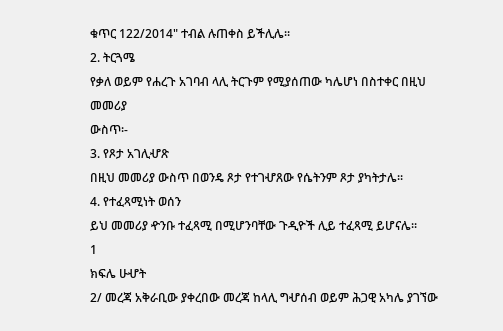ቁጥር 122/2014" ተብል ሉጠቀስ ይችሊሌ፡፡
2. ትርጓሜ
የቃለ ወይም የሐረጉ አገባብ ላሊ ትርጉም የሚያሰጠው ካሌሆነ በስተቀር በዚህ መመሪያ
ውስጥ፡-
3. የጾታ አገሊሇጽ
በዚህ መመሪያ ውስጥ በወንዴ ጾታ የተገሇጸው የሴትንም ጾታ ያካትታሌ፡፡
4. የተፈጻሚነት ወሰን
ይህ መመሪያ ዯንቡ ተፈጻሚ በሚሆንባቸው ጉዲዮች ሊይ ተፈጻሚ ይሆናሌ፡፡
1
ክፍሌ ሁሇት
2/ መረጃ አቅራቢው ያቀረበው መረጃ ከላሊ ግሇሰብ ወይም ሕጋዊ አካሌ ያገኘው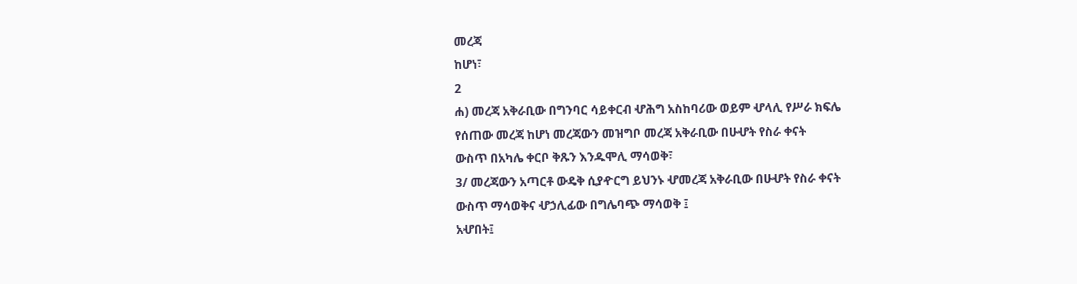መረጃ
ከሆነ፣
2
ሐ) መረጃ አቅራቢው በግንባር ሳይቀርብ ሇሕግ አስከባሪው ወይም ሇላሊ የሥራ ክፍሌ
የሰጠው መረጃ ከሆነ መረጃውን መዝግቦ መረጃ አቅራቢው በሁሇት የስራ ቀናት
ውስጥ በአካሌ ቀርቦ ቅጹን እንዱሞሊ ማሳወቅ፣
3/ መረጃውን አጣርቶ ውዴቅ ሲያዯርግ ይህንኑ ሇመረጃ አቅራቢው በሁሇት የስራ ቀናት
ውስጥ ማሳወቅና ሇኃሊፊው በግሌባጭ ማሳወቅ ፤
አሇበት፤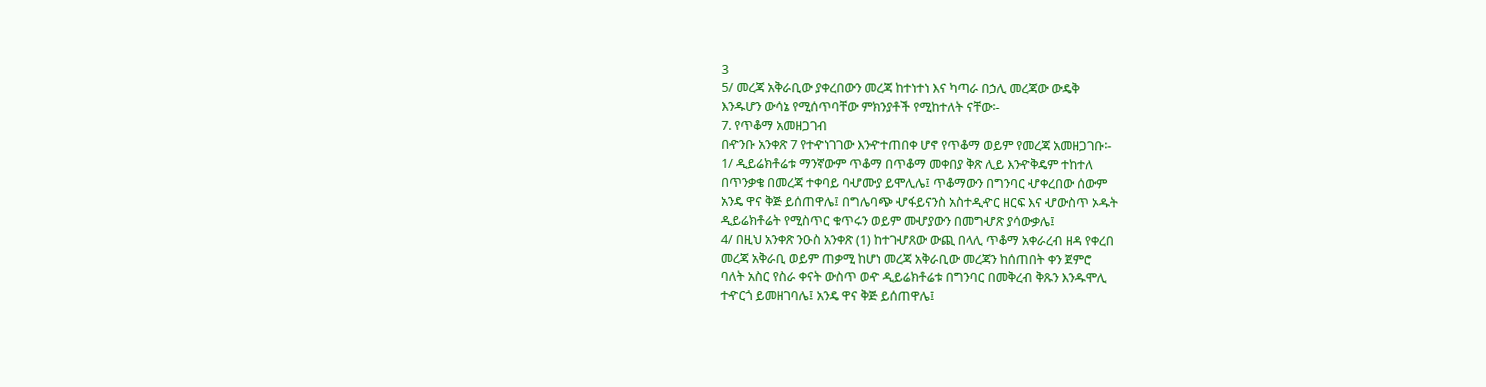3
5/ መረጃ አቅራቢው ያቀረበውን መረጃ ከተነተነ እና ካጣራ በኃሊ መረጃው ውዴቅ
እንዱሆን ውሳኔ የሚሰጥባቸው ምክንያቶች የሚከተለት ናቸው፡-
7. የጥቆማ አመዘጋገብ
በዯንቡ አንቀጽ 7 የተዯነገገው እንዯተጠበቀ ሆኖ የጥቆማ ወይም የመረጃ አመዘጋገቡ፡-
1/ ዲይሬክቶሬቱ ማንኛውም ጥቆማ በጥቆማ መቀበያ ቅጽ ሊይ እንዯቅዴም ተከተለ
በጥንቃቄ በመረጃ ተቀባይ ባሇሙያ ይሞሊሌ፤ ጥቆማውን በግንባር ሇቀረበው ሰውም
አንዴ ዋና ቅጅ ይሰጠዋሌ፤ በግሌባጭ ሇፋይናንስ አስተዲዯር ዘርፍ እና ሇውስጥ ኦዱት
ዲይሬክቶሬት የሚስጥር ቁጥሩን ወይም መሇያውን በመግሇጽ ያሳውቃሌ፤
4/ በዚህ አንቀጽ ንዑስ አንቀጽ (1) ከተገሇጸው ውጪ በላሊ ጥቆማ አቀራረብ ዘዳ የቀረበ
መረጃ አቅራቢ ወይም ጠቃሚ ከሆነ መረጃ አቅራቢው መረጃን ከሰጠበት ቀን ጀምሮ
ባለት አስር የስራ ቀናት ውስጥ ወዯ ዲይሬክቶሬቱ በግንባር በመቅረብ ቅጹን እንዱሞሊ
ተዯርጎ ይመዘገባሌ፤ አንዴ ዋና ቅጅ ይሰጠዋሌ፤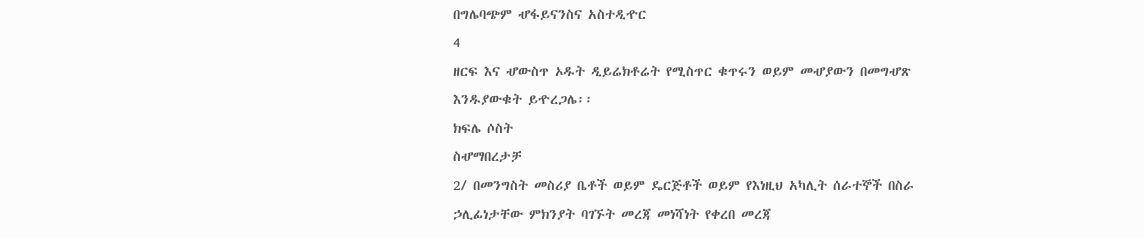በግሌባጭም ሇፋይናንስና አስተዲዯር
4
ዘርፍ እና ሇውስጥ ኦዱት ዲይሬክቶሬት የሚስጥር ቁጥሩን ወይም መሇያውን በመግሇጽ
እንዱያውቁት ይዯረጋሌ፡፡
ክፍሌ ሶስት
ስሇማበረታቻ
2/ በመንግስት መስሪያ ቤቶች ወይም ዴርጅቶች ወይም የእነዚህ አካሊት ሰራተኞች በስራ
ኃሊፊነታቸው ምክንያት ባገኙት መረጃ መነሻነት የቀረበ መረጃ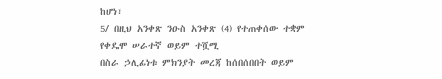ከሆነ፣
5/ በዚህ አንቀጽ ንዑስ አንቀጽ (4) የተጠቀሰው ተቋም የቀዴሞ ሠራተኛ ወይም ተሿሚ
በስራ ኃሊፊነቱ ምክንያት መረጃ ከሰበሰበበት ወይም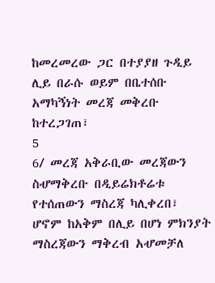ከመረመረው ጋር በተያያዘ ጉዲይ
ሊይ በራሱ ወይም በቤተሰቡ አማካኝነት መረጃ መቅረቡ ከተረጋገጠ፣
5
6/ መረጃ አቅራቢው መረጃውን ስሇማቅረቡ በዲይሬክቶሬቱ የተሰጠውን ማስረጃ ካሊቀረበ፣
ሆኖም ከአቅም በሊይ በሆነ ምክንያት ማስረጃውን ማቅረብ አሇመቻለ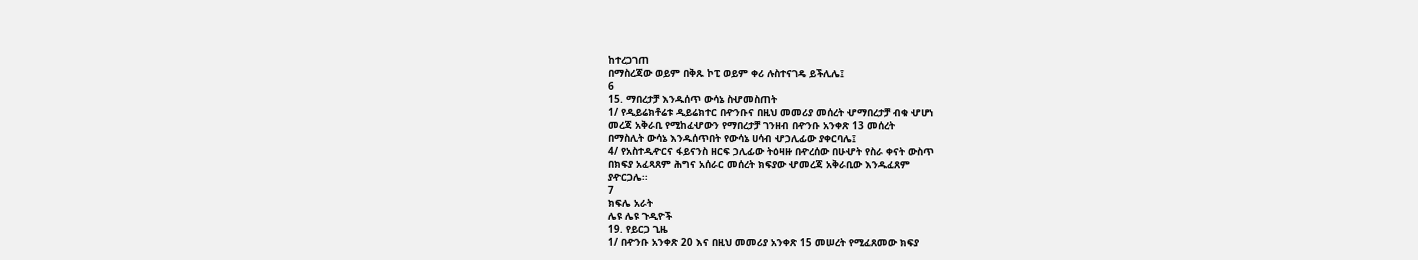ከተረጋገጠ
በማስረጃው ወይም በቅጹ ኮፒ ወይም ቀሪ ሉስተናገዴ ይችሊሌ፤
6
15. ማበረታቻ እንዱሰጥ ውሳኔ ስሇመስጠት
1/ የዲይሬክቶሬቱ ዲይሬክተር በዯንቡና በዚህ መመሪያ መሰረት ሇማበረታቻ ብቁ ሇሆነ
መረጃ አቅራቢ የሚከፈሇውን የማበረታቻ ገንዘብ በዯንቡ አንቀጽ 13 መሰረት
በማስሊት ውሳኔ እንዱሰጥበት የውሳኔ ሀሳብ ሇኃሊፊው ያቀርባሌ፤
4/ የአስተዲዯርና ፋይናንስ ዘርፍ ኃሊፊው ትዕዛዙ በዯረሰው በሁሇት የስራ ቀናት ውስጥ
በክፍያ አፈጻጸም ሕግና አሰራር መሰረት ክፍያው ሇመረጃ አቅራቢው እንዱፈጸም
ያዯርጋሌ፡፡
7
ክፍሌ አራት
ሌዩ ሌዩ ጉዲዮች
19. የይርጋ ጊዜ
1/ በዯንቡ አንቀጽ 20 እና በዚህ መመሪያ አንቀጽ 15 መሠረት የሚፈጸመው ክፍያ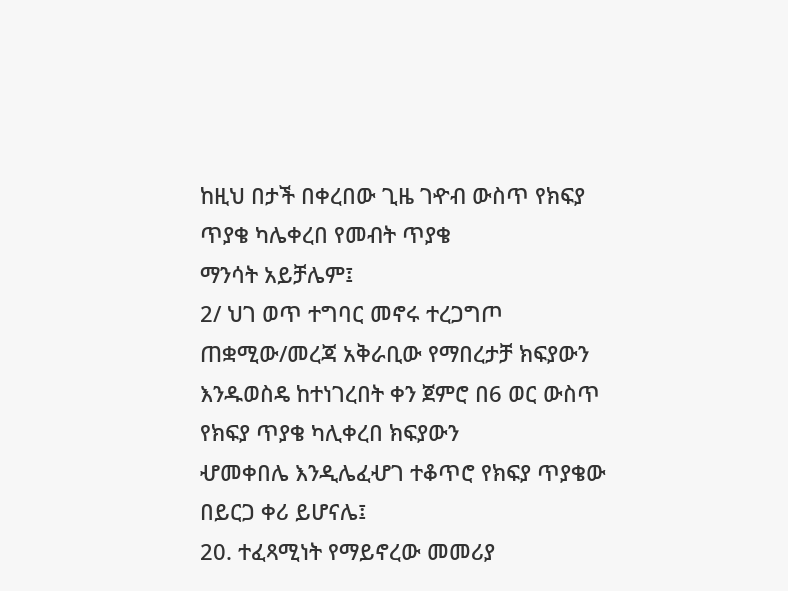ከዚህ በታች በቀረበው ጊዜ ገዯብ ውስጥ የክፍያ ጥያቄ ካሌቀረበ የመብት ጥያቄ
ማንሳት አይቻሌም፤
2/ ህገ ወጥ ተግባር መኖሩ ተረጋግጦ ጠቋሚው/መረጃ አቅራቢው የማበረታቻ ክፍያውን
እንዱወስዴ ከተነገረበት ቀን ጀምሮ በ6 ወር ውስጥ የክፍያ ጥያቄ ካሊቀረበ ክፍያውን
ሇመቀበሌ እንዲሌፈሇገ ተቆጥሮ የክፍያ ጥያቄው በይርጋ ቀሪ ይሆናሌ፤
20. ተፈጻሚነት የማይኖረው መመሪያ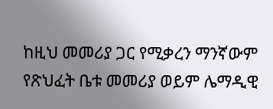ከዚህ መመሪያ ጋር የሚቃረን ማንኛውም የጽህፈት ቤቱ መመሪያ ወይም ሌማዲዊ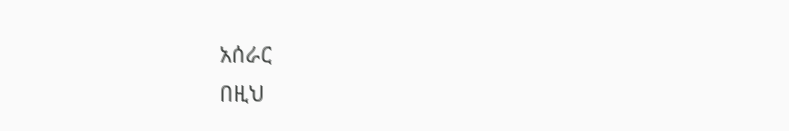አሰራር
በዚህ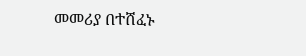መመሪያ በተሸፈኑ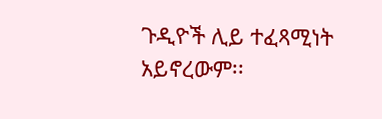ጉዲዮች ሊይ ተፈጻሚነት አይኖረውም፡፡